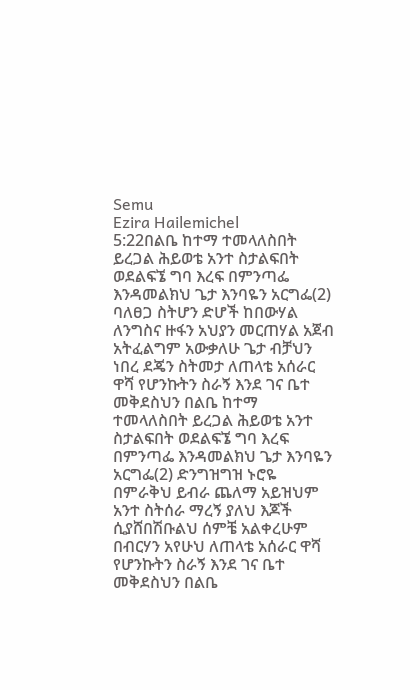Semu
Ezira Hailemichel
5:22በልቤ ከተማ ተመላለስበት ይረጋል ሕይወቴ አንተ ስታልፍበት ወደልፍኜ ግባ እረፍ በምንጣፌ እንዳመልክህ ጌታ እንባዬን አርግፌ(2) ባለፀጋ ስትሆን ድሆች ከበውሃል ለንግስና ዙፋን አህያን መርጠሃል አጀብ አትፈልግም አውቃለሁ ጌታ ብቻህን ነበረ ደጄን ስትመታ ለጠላቴ አሰራር ዋሻ የሆንኩትን ስራኝ እንደ ገና ቤተ መቅደስህን በልቤ ከተማ ተመላለስበት ይረጋል ሕይወቴ አንተ ስታልፍበት ወደልፍኜ ግባ እረፍ በምንጣፌ እንዳመልክህ ጌታ እንባዬን አርግፌ(2) ድንግዝግዝ ኑሮዬ በምራቅህ ይብራ ጨለማ አይዝህም አንተ ስትሰራ ማረኝ ያለህ እጆች ሲያሸበሽቡልህ ሰምቼ አልቀረሁም በብርሃን አየሁህ ለጠላቴ አሰራር ዋሻ የሆንኩትን ስራኝ እንደ ገና ቤተ መቅደስህን በልቤ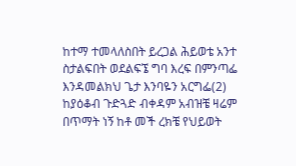ከተማ ተመላለስበት ይረጋል ሕይወቴ አንተ ስታልፍበት ወደልፍኜ ግባ እረፍ በምንጣፌ እንዳመልክህ ጌታ እንባዬን አርግፌ(2) ከያዕቆብ ጉድጓድ ብቀዳም አብዝቼ ዛሬም በጥማት ነኝ ከቶ መች ረክቼ የህይወት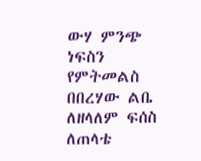ውሃ ምንጭ ነፍስን የምትመልስ በበረሃው ልቤ ለዘላለም ፍሰስ ለጠላቴ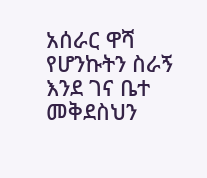አሰራር ዋሻ የሆንኩትን ስራኝ እንደ ገና ቤተ መቅደስህን